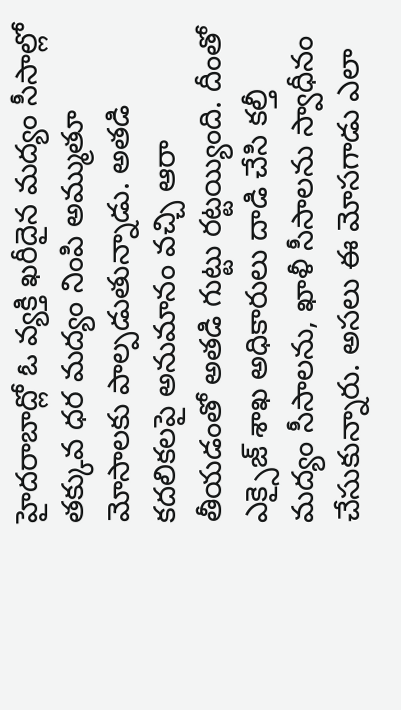హైదరాబాద్లో ఓ వ్యక్తి ఖరీదైన మద్యం సీసాల్లో తక్కువ ధర మద్యం నింపి అమ్ముతూ మోసాలకు పాల్పడుతున్నాడు. అతడి కదలికలపై అనుమానం వచ్చి ఆరా తీయడంతో అతడి గుట్టు రట్టయ్యింది. దీంతో ఎక్సైజ్ శాఖ అధికారులు దాడి చేసి కల్తీ మద్యం సీసాలను, ఖాళీ సీసాలను స్వాధీనం చేసుకున్నారు. అసలు ఈ మోసగాడు ఎలా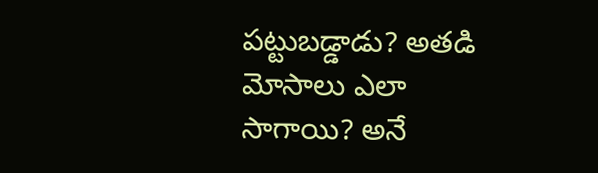పట్టుబడ్డాడు? అతడి మోసాలు ఎలా సాగాయి? అనే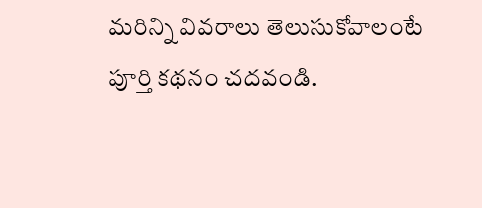మరిన్ని వివరాలు తెలుసుకోవాలంటే పూర్తి కథనం చదవండి.